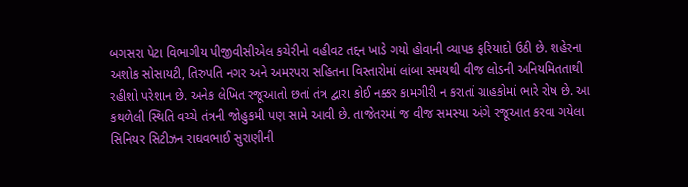બગસરા પેટા વિભાગીય પીજીવીસીએલ કચેરીનો વહીવટ તદ્દન ખાડે ગયો હોવાની વ્યાપક ફરિયાદો ઉઠી છે. શહેરના અશોક સોસાયટી, તિરુપતિ નગર અને અમરપરા સહિતના વિસ્તારોમાં લાંબા સમયથી વીજ લોડની અનિયમિતતાથી રહીશો પરેશાન છે. અનેક લેખિત રજૂઆતો છતાં તંત્ર દ્વારા કોઈ નક્કર કામગીરી ન કરાતાં ગ્રાહકોમાં ભારે રોષ છે. આ કથળેલી સ્થિતિ વચ્ચે તંત્રની જોહુકમી પણ સામે આવી છે. તાજેતરમાં જ વીજ સમસ્યા અંગે રજૂઆત કરવા ગયેલા સિનિયર સિટીઝન રાઘવભાઈ સુરાણીની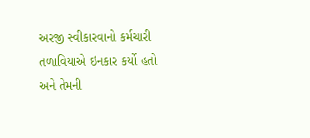અરજી સ્વીકારવાનો કર્મચારી તળાવિયાએ ઇનકાર કર્યો હતો અને તેમની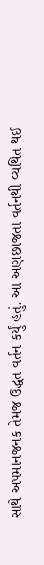સાથે અપમાનજનક તેમજ ઉદ્ધત વર્તન કર્યું હતું. આ અણછાજતા વર્તનથી વ્યથિત થઈ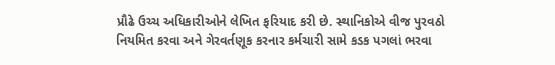પ્રૌઢે ઉચ્ચ અધિકારીઓને લેખિત ફરિયાદ કરી છે. સ્થાનિકોએ વીજ પુરવઠો નિયમિત કરવા અને ગેરવર્તણૂક કરનાર કર્મચારી સામે કડક પગલાં ભરવા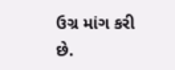ઉગ્ર માંગ કરી છે.